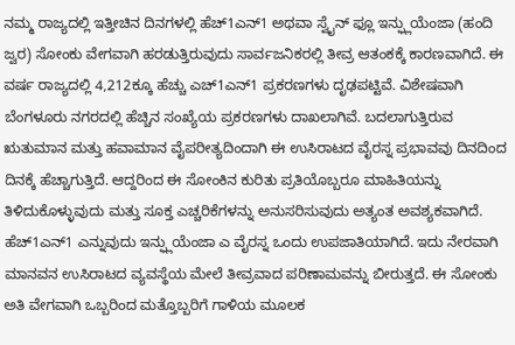ನಮ್ಮ ರಾಜ್ಯದಲ್ಲಿ ಇತ್ತೀಚಿನ ದಿನಗಳಲ್ಲಿ ಹೆಚ್1ಎನ್1 ಅಥವಾ ಸ್ವೈನ್ ಫ್ಲೂ ಇನ್ಫ್ಲುಯೆಂಜಾ (ಹಂದಿ ಜ್ವರ) ಸೋಂಕು ವೇಗವಾಗಿ ಹರಡುತ್ತಿರುವುದು ಸಾರ್ವಜನಿಕರಲ್ಲಿ ತೀವ್ರ ಆತಂಕಕ್ಕೆ ಕಾರಣವಾಗಿದೆ. ಈ ವರ್ಷ ರಾಜ್ಯದಲ್ಲಿ 4,212ಕ್ಕೂ ಹೆಚ್ಚು ಎಚ್1ಎನ್1 ಪ್ರಕರಣಗಳು ದೃಢಪಟ್ಟಿವೆ. ವಿಶೇಷವಾಗಿ ಬೆಂಗಳೂರು ನಗರದಲ್ಲಿ ಹೆಚ್ಚಿನ ಸಂಖ್ಯೆಯ ಪ್ರಕರಣಗಳು ದಾಖಲಾಗಿವೆ. ಬದಲಾಗುತ್ತಿರುವ ಋತುಮಾನ ಮತ್ತು ಹವಾಮಾನ ವೈಪರೀತ್ಯದಿಂದಾಗಿ ಈ ಉಸಿರಾಟದ ವೈರಸ್ನ ಪ್ರಭಾವವು ದಿನದಿಂದ ದಿನಕ್ಕೆ ಹೆಚ್ಚಾಗುತ್ತಿದೆ. ಆದ್ದರಿಂದ ಈ ಸೋಂಕಿನ ಕುರಿತು ಪ್ರತಿಯೊಬ್ಬರೂ ಮಾಹಿತಿಯನ್ನು ತಿಳಿದುಕೊಳ್ಳುವುದು ಮತ್ತು ಸೂಕ್ತ ಎಚ್ಚರಿಕೆಗಳನ್ನು ಅನುಸರಿಸುವುದು ಅತ್ಯಂತ ಅವಶ್ಯಕವಾಗಿದೆ.
ಹೆಚ್1ಎನ್1 ಎನ್ನುವುದು ಇನ್ಫ್ಲುಯೆಂಜಾ ಎ ವೈರಸ್ನ ಒಂದು ಉಪಜಾತಿಯಾಗಿದೆ. ಇದು ನೇರವಾಗಿ ಮಾನವನ ಉಸಿರಾಟದ ವ್ಯವಸ್ಥೆಯ ಮೇಲೆ ತೀವ್ರವಾದ ಪರಿಣಾಮವನ್ನು ಬೀರುತ್ತದೆ. ಈ ಸೋಂಕು ಅತಿ ವೇಗವಾಗಿ ಒಬ್ಬರಿಂದ ಮತ್ತೊಬ್ಬರಿಗೆ ಗಾಳಿಯ ಮೂಲಕ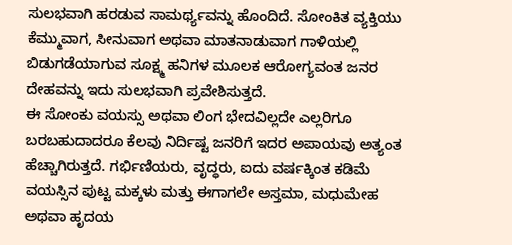ಸುಲಭವಾಗಿ ಹರಡುವ ಸಾಮರ್ಥ್ಯವನ್ನು ಹೊಂದಿದೆ. ಸೋಂಕಿತ ವ್ಯಕ್ತಿಯು ಕೆಮ್ಮುವಾಗ, ಸೀನುವಾಗ ಅಥವಾ ಮಾತನಾಡುವಾಗ ಗಾಳಿಯಲ್ಲಿ ಬಿಡುಗಡೆಯಾಗುವ ಸೂಕ್ಷ್ಮ ಹನಿಗಳ ಮೂಲಕ ಆರೋಗ್ಯವಂತ ಜನರ ದೇಹವನ್ನು ಇದು ಸುಲಭವಾಗಿ ಪ್ರವೇಶಿಸುತ್ತದೆ.
ಈ ಸೋಂಕು ವಯಸ್ಸು ಅಥವಾ ಲಿಂಗ ಭೇದವಿಲ್ಲದೇ ಎಲ್ಲರಿಗೂ ಬರಬಹುದಾದರೂ ಕೆಲವು ನಿರ್ದಿಷ್ಟ ಜನರಿಗೆ ಇದರ ಅಪಾಯವು ಅತ್ಯಂತ ಹೆಚ್ಚಾಗಿರುತ್ತದೆ. ಗರ್ಭಿಣಿಯರು, ವೃದ್ಧರು, ಐದು ವರ್ಷಕ್ಕಿಂತ ಕಡಿಮೆ ವಯಸ್ಸಿನ ಪುಟ್ಟ ಮಕ್ಕಳು ಮತ್ತು ಈಗಾಗಲೇ ಅಸ್ತಮಾ, ಮಧುಮೇಹ ಅಥವಾ ಹೃದಯ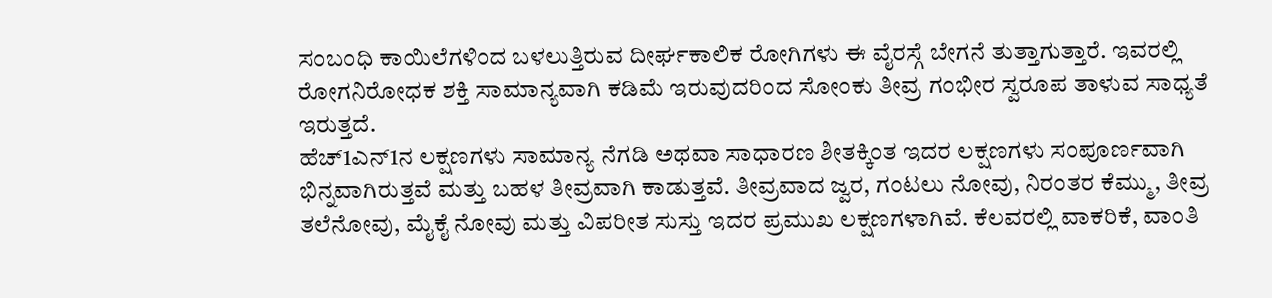ಸಂಬಂಧಿ ಕಾಯಿಲೆಗಳಿಂದ ಬಳಲುತ್ತಿರುವ ದೀರ್ಘಕಾಲಿಕ ರೋಗಿಗಳು ಈ ವೈರಸ್ಗೆ ಬೇಗನೆ ತುತ್ತಾಗುತ್ತಾರೆ. ಇವರಲ್ಲಿ ರೋಗನಿರೋಧಕ ಶಕ್ತಿ ಸಾಮಾನ್ಯವಾಗಿ ಕಡಿಮೆ ಇರುವುದರಿಂದ ಸೋಂಕು ತೀವ್ರ ಗಂಭೀರ ಸ್ವರೂಪ ತಾಳುವ ಸಾಧ್ಯತೆ ಇರುತ್ತದೆ.
ಹೆಚ್1ಎನ್1ನ ಲಕ್ಷಣಗಳು ಸಾಮಾನ್ಯ ನೆಗಡಿ ಅಥವಾ ಸಾಧಾರಣ ಶೀತಕ್ಕಿಂತ ಇದರ ಲಕ್ಷಣಗಳು ಸಂಪೂರ್ಣವಾಗಿ ಭಿನ್ನವಾಗಿರುತ್ತವೆ ಮತ್ತು ಬಹಳ ತೀವ್ರವಾಗಿ ಕಾಡುತ್ತವೆ. ತೀವ್ರವಾದ ಜ್ವರ, ಗಂಟಲು ನೋವು, ನಿರಂತರ ಕೆಮ್ಮು, ತೀವ್ರ ತಲೆನೋವು, ಮೈಕೈ ನೋವು ಮತ್ತು ವಿಪರೀತ ಸುಸ್ತು ಇದರ ಪ್ರಮುಖ ಲಕ್ಷಣಗಳಾಗಿವೆ. ಕೆಲವರಲ್ಲಿ ವಾಕರಿಕೆ, ವಾಂತಿ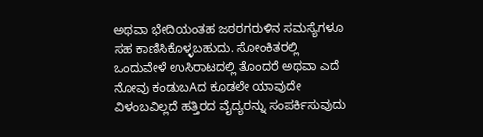ಅಥವಾ ಭೇದಿಯಂತಹ ಜಠರಗರುಳಿನ ಸಮಸ್ಯೆಗಳೂ ಸಹ ಕಾಣಿಸಿಕೊಳ್ಳಬಹುದು. ಸೋಂಕಿತರಲ್ಲಿ ಒಂದುವೇಳೆ ಉಸಿರಾಟದಲ್ಲಿ ತೊಂದರೆ ಅಥವಾ ಎದೆ ನೋವು ಕಂಡುಬAದ ಕೂಡಲೇ ಯಾವುದೇ ವಿಳಂಬವಿಲ್ಲದೆ ಹತ್ತಿರದ ವೈದ್ಯರನ್ನು ಸಂಪರ್ಕಿಸುವುದು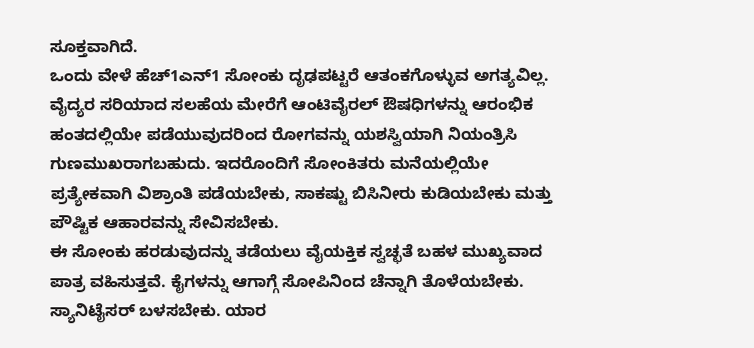ಸೂಕ್ತವಾಗಿದೆ.
ಒಂದು ವೇಳೆ ಹೆಚ್1ಎನ್1 ಸೋಂಕು ದೃಢಪಟ್ಟರೆ ಆತಂಕಗೊಳ್ಳುವ ಅಗತ್ಯವಿಲ್ಲ. ವೈದ್ಯರ ಸರಿಯಾದ ಸಲಹೆಯ ಮೇರೆಗೆ ಆಂಟಿವೈರಲ್ ಔಷಧಿಗಳನ್ನು ಆರಂಭಿಕ ಹಂತದಲ್ಲಿಯೇ ಪಡೆಯುವುದರಿಂದ ರೋಗವನ್ನು ಯಶಸ್ವಿಯಾಗಿ ನಿಯಂತ್ರಿಸಿ ಗುಣಮುಖರಾಗಬಹುದು. ಇದರೊಂದಿಗೆ ಸೋಂಕಿತರು ಮನೆಯಲ್ಲಿಯೇ ಪ್ರತ್ಯೇಕವಾಗಿ ವಿಶ್ರಾಂತಿ ಪಡೆಯಬೇಕು, ಸಾಕಷ್ಟು ಬಿಸಿನೀರು ಕುಡಿಯಬೇಕು ಮತ್ತು ಪೌಷ್ಟಿಕ ಆಹಾರವನ್ನು ಸೇವಿಸಬೇಕು.
ಈ ಸೋಂಕು ಹರಡುವುದನ್ನು ತಡೆಯಲು ವೈಯಕ್ತಿಕ ಸ್ವಚ್ಛತೆ ಬಹಳ ಮುಖ್ಯವಾದ ಪಾತ್ರ ವಹಿಸುತ್ತವೆ. ಕೈಗಳನ್ನು ಆಗಾಗ್ಗೆ ಸೋಪಿನಿಂದ ಚೆನ್ನಾಗಿ ತೊಳೆಯಬೇಕು. ಸ್ಯಾನಿಟೈಸರ್ ಬಳಸಬೇಕು. ಯಾರ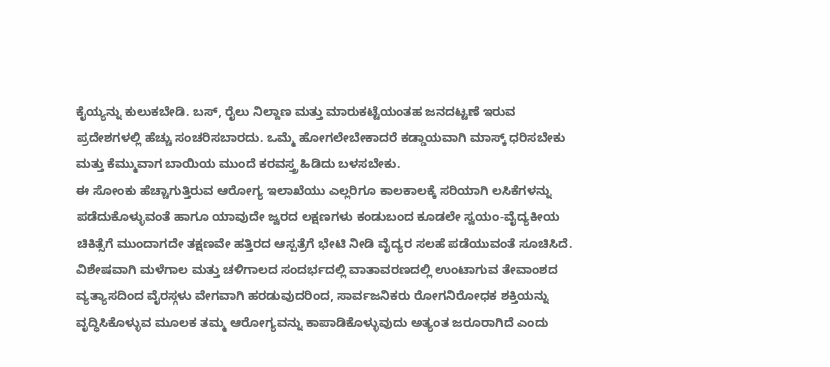ಕೈಯ್ಯನ್ನು ಕುಲುಕಬೇಡಿ. ಬಸ್, ರೈಲು ನಿಲ್ದಾಣ ಮತ್ತು ಮಾರುಕಟ್ಟೆಯಂತಹ ಜನದಟ್ಟಣೆ ಇರುವ ಪ್ರದೇಶಗಳಲ್ಲಿ ಹೆಚ್ಚು ಸಂಚರಿಸಬಾರದು. ಒಮ್ಮೆ ಹೋಗಲೇಬೇಕಾದರೆ ಕಡ್ಡಾಯವಾಗಿ ಮಾಸ್ಕ್ ಧರಿಸಬೇಕು ಮತ್ತು ಕೆಮ್ಮುವಾಗ ಬಾಯಿಯ ಮುಂದೆ ಕರವಸ್ತ್ರ ಹಿಡಿದು ಬಳಸಬೇಕು.
ಈ ಸೋಂಕು ಹೆಚ್ಚಾಗುತ್ತಿರುವ ಆರೋಗ್ಯ ಇಲಾಖೆಯು ಎಲ್ಲರಿಗೂ ಕಾಲಕಾಲಕ್ಕೆ ಸರಿಯಾಗಿ ಲಸಿಕೆಗಳನ್ನು ಪಡೆದುಕೊಳ್ಳುವಂತೆ ಹಾಗೂ ಯಾವುದೇ ಜ್ವರದ ಲಕ್ಷಣಗಳು ಕಂಡುಬಂದ ಕೂಡಲೇ ಸ್ವಯಂ-ವೈದ್ಯಕೀಯ ಚಿಕಿತ್ಸೆಗೆ ಮುಂದಾಗದೇ ತಕ್ಷಣವೇ ಹತ್ತಿರದ ಆಸ್ಪತ್ರೆಗೆ ಭೇಟಿ ನೀಡಿ ವೈದ್ಯರ ಸಲಹೆ ಪಡೆಯುವಂತೆ ಸೂಚಿಸಿದೆ.
ವಿಶೇಷವಾಗಿ ಮಳೆಗಾಲ ಮತ್ತು ಚಳಿಗಾಲದ ಸಂದರ್ಭದಲ್ಲಿ ವಾತಾವರಣದಲ್ಲಿ ಉಂಟಾಗುವ ತೇವಾಂಶದ ವ್ಯತ್ಯಾಸದಿಂದ ವೈರಸ್ಗಳು ವೇಗವಾಗಿ ಹರಡುವುದರಿಂದ, ಸಾರ್ವಜನಿಕರು ರೋಗನಿರೋಧಕ ಶಕ್ತಿಯನ್ನು ವೃದ್ಧಿಸಿಕೊಳ್ಳುವ ಮೂಲಕ ತಮ್ಮ ಆರೋಗ್ಯವನ್ನು ಕಾಪಾಡಿಕೊಳ್ಳುವುದು ಅತ್ಯಂತ ಜರೂರಾಗಿದೆ ಎಂದು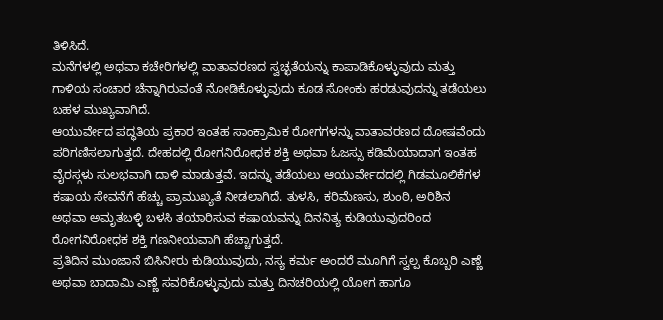ತಿಳಿಸಿದೆ.
ಮನೆಗಳಲ್ಲಿ ಅಥವಾ ಕಚೇರಿಗಳಲ್ಲಿ ವಾತಾವರಣದ ಸ್ವಚ್ಛತೆಯನ್ನು ಕಾಪಾಡಿಕೊಳ್ಳುವುದು ಮತ್ತು ಗಾಳಿಯ ಸಂಚಾರ ಚೆನ್ನಾಗಿರುವಂತೆ ನೋಡಿಕೊಳ್ಳುವುದು ಕೂಡ ಸೋಂಕು ಹರಡುವುದನ್ನು ತಡೆಯಲು ಬಹಳ ಮುಖ್ಯವಾಗಿದೆ.
ಆಯುರ್ವೇದ ಪದ್ಧತಿಯ ಪ್ರಕಾರ ಇಂತಹ ಸಾಂಕ್ರಾಮಿಕ ರೋಗಗಳನ್ನು ವಾತಾವರಣದ ದೋಷವೆಂದು ಪರಿಗಣಿಸಲಾಗುತ್ತದೆ. ದೇಹದಲ್ಲಿ ರೋಗನಿರೋಧಕ ಶಕ್ತಿ ಅಥವಾ ಓಜಸ್ಸು ಕಡಿಮೆಯಾದಾಗ ಇಂತಹ ವೈರಸ್ಗಳು ಸುಲಭವಾಗಿ ದಾಳಿ ಮಾಡುತ್ತವೆ. ಇದನ್ನು ತಡೆಯಲು ಆಯುರ್ವೇದದಲ್ಲಿ ಗಿಡಮೂಲಿಕೆಗಳ ಕಷಾಯ ಸೇವನೆಗೆ ಹೆಚ್ಚು ಪ್ರಾಮುಖ್ಯತೆ ನೀಡಲಾಗಿದೆ. ತುಳಸಿ, ಕರಿಮೆಣಸು, ಶುಂಠಿ, ಅರಿಶಿನ ಅಥವಾ ಅಮೃತಬಳ್ಳಿ ಬಳಸಿ ತಯಾರಿಸುವ ಕಷಾಯವನ್ನು ದಿನನಿತ್ಯ ಕುಡಿಯುವುದರಿಂದ ರೋಗನಿರೋಧಕ ಶಕ್ತಿ ಗಣನೀಯವಾಗಿ ಹೆಚ್ಚಾಗುತ್ತದೆ.
ಪ್ರತಿದಿನ ಮುಂಜಾನೆ ಬಿಸಿನೀರು ಕುಡಿಯುವುದು, ನಸ್ಯ ಕರ್ಮ ಅಂದರೆ ಮೂಗಿಗೆ ಸ್ವಲ್ಪ ಕೊಬ್ಬರಿ ಎಣ್ಣೆ ಅಥವಾ ಬಾದಾಮಿ ಎಣ್ಣೆ ಸವರಿಕೊಳ್ಳುವುದು ಮತ್ತು ದಿನಚರಿಯಲ್ಲಿ ಯೋಗ ಹಾಗೂ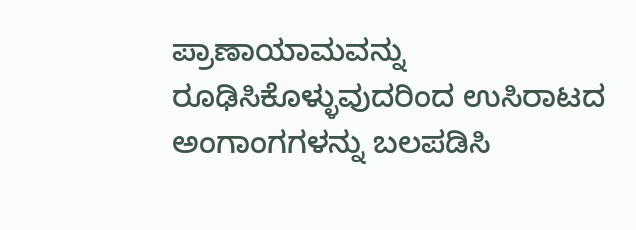ಪ್ರಾಣಾಯಾಮವನ್ನು ರೂಢಿಸಿಕೊಳ್ಳುವುದರಿಂದ ಉಸಿರಾಟದ ಅಂಗಾಂಗಗಳನ್ನು ಬಲಪಡಿಸಿ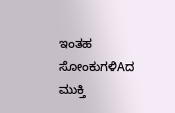ಇಂತಹ ಸೋಂಕುಗಳಿAದ ಮುಕ್ತಿ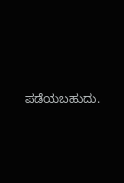ಪಡೆಯಬಹುದು.